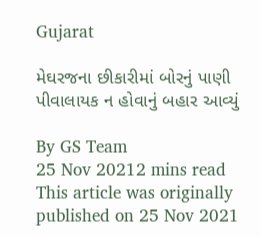Gujarat

મેઘરજના છીકારીમાં બોરનું પાણી પીવાલાયક ન હોવાનું બહાર આવ્યું

By GS Team
25 Nov 20212 mins read
This article was originally published on 25 Nov 2021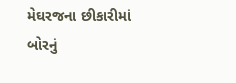મેઘરજના છીકારીમાં બોરનું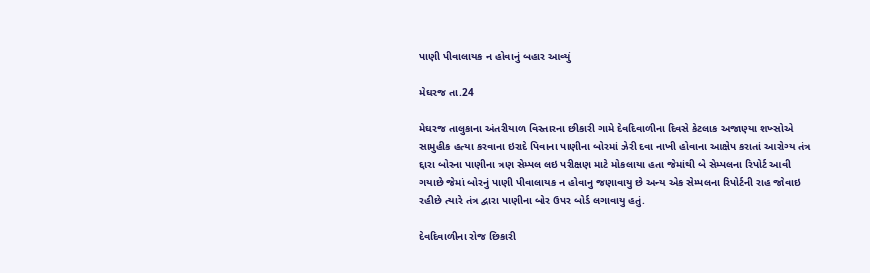પાણી પીવાલાયક ન હોવાનું બહાર આવ્યું

મેઘરજ તા.24

મેઘરજ તાલુકાના અંતરીયાળ વિસ્તારના છીકારી ગામે દેવદિવાળીના દિવસે કેટલાક અજાણ્યા શખ્સોએ સામુહીક હત્યા કરવાના ઇરાદે પિવાના પાણીના બોરમાં ઝેરી દવા નાખી હોવાના આક્ષેપ કરાતાં આરોગ્ય તંત્ર દ્દારા બોરના પાણીના ત્રણ સેમ્પલ લઇ પરીક્ષણ માટે મોકલાયા હતા જેમાંથી બે સેમ્પલના રિપોર્ટ આવી ગયાછે જેમાં બોરનું પાણી પીવાલાયક ન હોવાનુ જણાવાયુ છે અન્ય એક સેમ્પલના રિપોર્ટની રાહ જોવાઇ રહીછે ત્યારે તંત્ર દ્વારા પાણીના બોર ઉપર બોર્ડ લગાવાયુ હતું.

દેવદિવાળીના રોજ છિકારી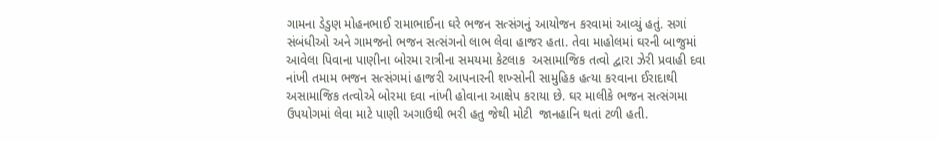ગામના ડેડુણ મોહનભાઈ રામાભાઈના ઘરે ભજન સત્સંગનું આયોજન કરવામાં આવ્યું હતું. સગાં સંબંધીઓ અને ગામજનો ભજન સત્સંગનો લાભ લેવા હાજર હતા. તેવા માહોલમાં ઘરની બાજુમાં આવેલા પિવાના પાણીના બોરમા રાત્રીના સમયમા કેટલાક  અસામાજિક તત્વો દ્વારા ઝેરી પ્રવાહી દવા નાંખી તમામ ભજન સત્સંગમાં હાજરી આપનારની શખ્સોની સામુહિક હત્યા કરવાના ઈરાદાથી અસામાજિક તત્વોએ બોરમા દવા નાંખી હોવાના આક્ષેપ કરાયા છે. ઘર માલીકે ભજન સત્સંગમા ઉપયોગમાં લેવા માટે પાણી અગાઉથી ભરી હતુ જેથી મોટી  જાનહાનિ થતાં ટળી હતી.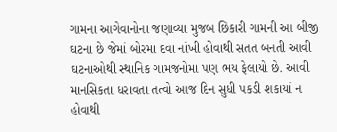ગામના આગેવાનોના જણાવ્યા મુજબ છિકારી ગામની આ બીજી ઘટના છે જેમાં બોરમા દવા નાંખી હોવાથી સતત બનતી આવી ઘટનાઓથી સ્થાનિક ગામજનોમા પણ ભય ફેલાયો છે. આવી માનસિકતા ધરાવતા તત્વો આજ દિન સુધી પકડી શકાયાં ન હોવાથી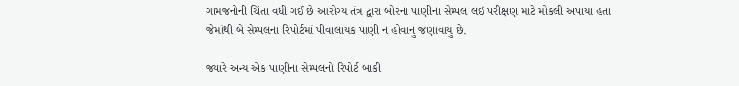ગામજનોની ચિંતા વધી ગઈ છે આરોગ્ય તંત્ર દ્વારા બોરના પાણીના સેમ્પલ લઇ પરીક્ષણ માટે મોકલી અપાયા હતા જેમાંથી બે સેમ્પલના રિપોર્ટમાં પીવાલાયક પાણી ન હોવાનુ જણાવાયુ છે.

જ્યારે અન્ય એક પાણીના સેમ્પલનો રિપોર્ટ બાકી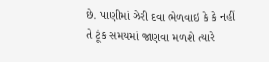છે. પાણીમાં ઝેરી દવા ભેળવાઇ કે કે નહીં તે ટૂંક સમયમાં જાણવા મળશે ત્યારે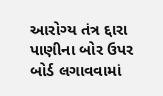આરોગ્ય તંત્ર દ્દારા પાણીના બોર ઉપર બોર્ડ લગાવવામાં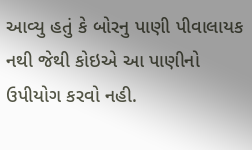આવ્યુ હતું કે બોરનુ પાણી પીવાલાયક નથી જેથી કોઇએ આ પાણીનો ઉપીયોગ કરવો નહી.